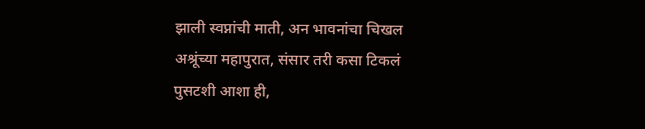झाली स्वप्नांची माती, अन भावनांचा चिखल
अश्रूंच्या महापुरात, संसार तरी कसा टिकलं
पुसटशी आशा ही,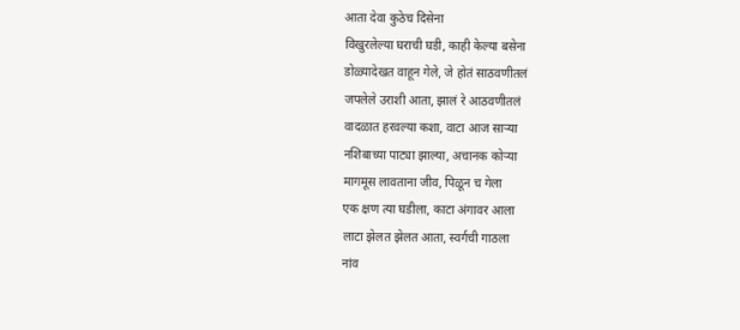आता देवा कुठेच दिसेना
विखुरलेल्या घराची घडी, काही केल्या बसेना
डोळ्यादेखत वाहून गेले, जे होतं साठवणीतलं
जपलेले उराशी आता, झालं रे आठवणीतलं
वादळात हरवल्या कशा, वाटा आज साऱ्या
नशिबाच्या पाट्या झाल्या, अचानक कोऱ्या
मागमूस लावताना जीव, पिळून च गेला
एक क्षण त्या घडीला, काटा अंगावर आला
लाटा झेलत झेलत आता, स्वर्गची गाठला
नांव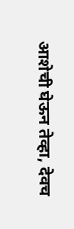आशेची घेऊन तेव्हा, देवच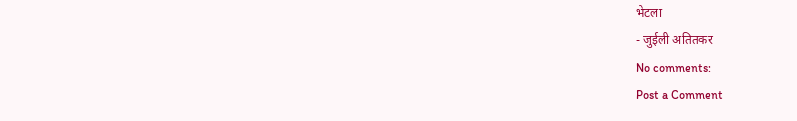भेटला
- जुईली अतितकर
No comments:
Post a Comment